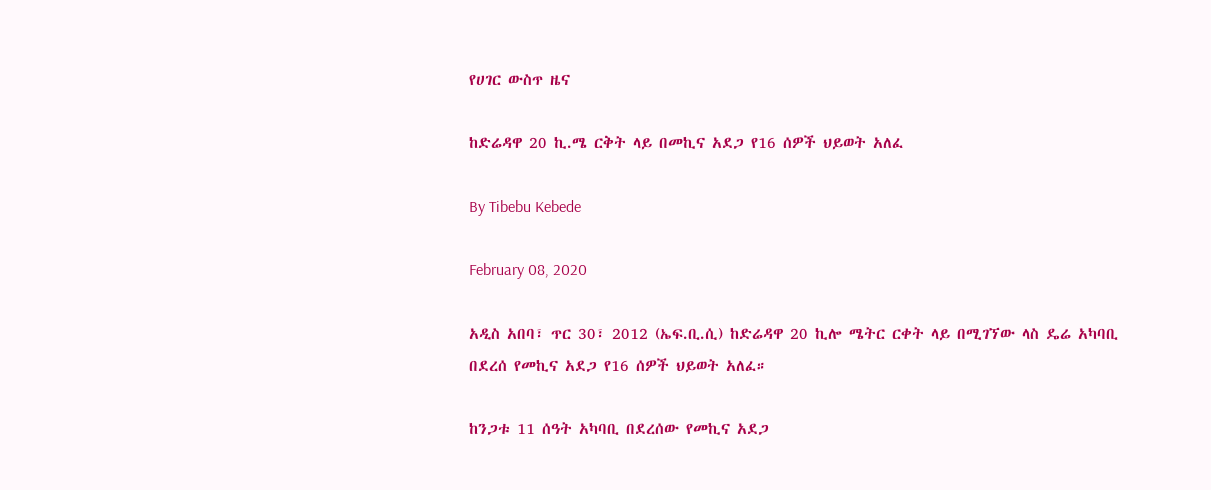የሀገር ውስጥ ዜና

ከድሬዳዋ 20 ኪ.ሜ ርቅት ላይ በመኪና አደጋ የ16 ሰዎች ህይወት አለፈ

By Tibebu Kebede

February 08, 2020

አዲስ አበባ፣ ጥር 30፣ 2012 (ኤፍ.ቢ.ሲ) ከድሬዳዋ 20 ኪሎ ሜትር ርቀት ላይ በሚገኘው ላስ ዴሬ አካባቢ በደረሰ የመኪና አደጋ የ16 ሰዎች ህይወት አለፈ።

ከንጋቱ 11 ሰዓት አካባቢ በደረሰው የመኪና አደጋ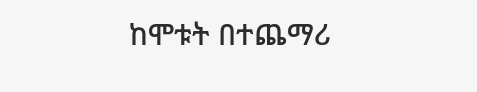ከሞቱት በተጨማሪ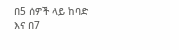በ5 ሰዎች ላይ ከባድ እና በ7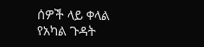ሰዎች ላይ ቀላል የአካል ጉዳት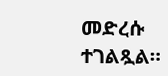መድረሱ ተገልጿል።